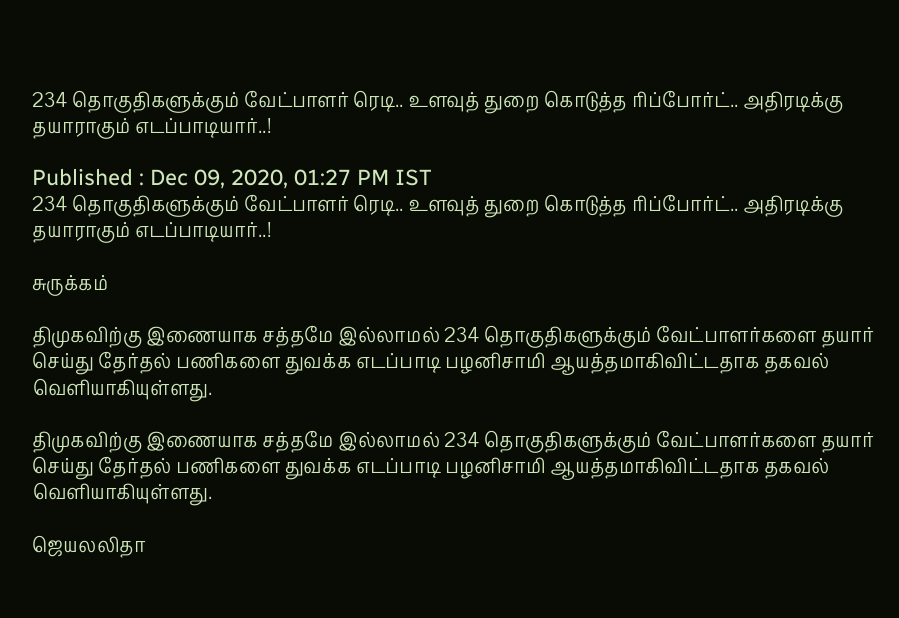234 தொகுதிகளுக்கும் வேட்பாளர் ரெடி.. உளவுத் துறை கொடுத்த ரிப்போர்ட்.. அதிரடிக்கு தயாராகும் எடப்பாடியார்..!

Published : Dec 09, 2020, 01:27 PM IST
234 தொகுதிகளுக்கும் வேட்பாளர் ரெடி.. உளவுத் துறை கொடுத்த ரிப்போர்ட்.. அதிரடிக்கு தயாராகும் எடப்பாடியார்..!

சுருக்கம்

திமுகவிற்கு இணையாக சத்தமே இல்லாமல் 234 தொகுதிகளுக்கும் வேட்பாளர்களை தயார் செய்து தேர்தல் பணிகளை துவக்க எடப்பாடி பழனிசாமி ஆயத்தமாகிவிட்டதாக தகவல் வெளியாகியுள்ளது.

திமுகவிற்கு இணையாக சத்தமே இல்லாமல் 234 தொகுதிகளுக்கும் வேட்பாளர்களை தயார் செய்து தேர்தல் பணிகளை துவக்க எடப்பாடி பழனிசாமி ஆயத்தமாகிவிட்டதாக தகவல் வெளியாகியுள்ளது.

ஜெயலலிதா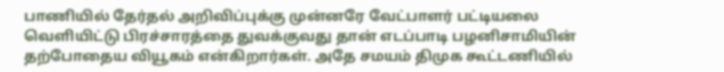பாணியில் தேர்தல் அறிவிப்புக்கு முன்னரே வேட்பாளர் பட்டியலை வெளியிட்டு பிரச்சாரத்தை துவக்குவது தான் எடப்பாடி பழனிசாமியின் தற்போதைய வியூகம் என்கிறார்கள். அதே சமயம் திமுக கூட்டணியில்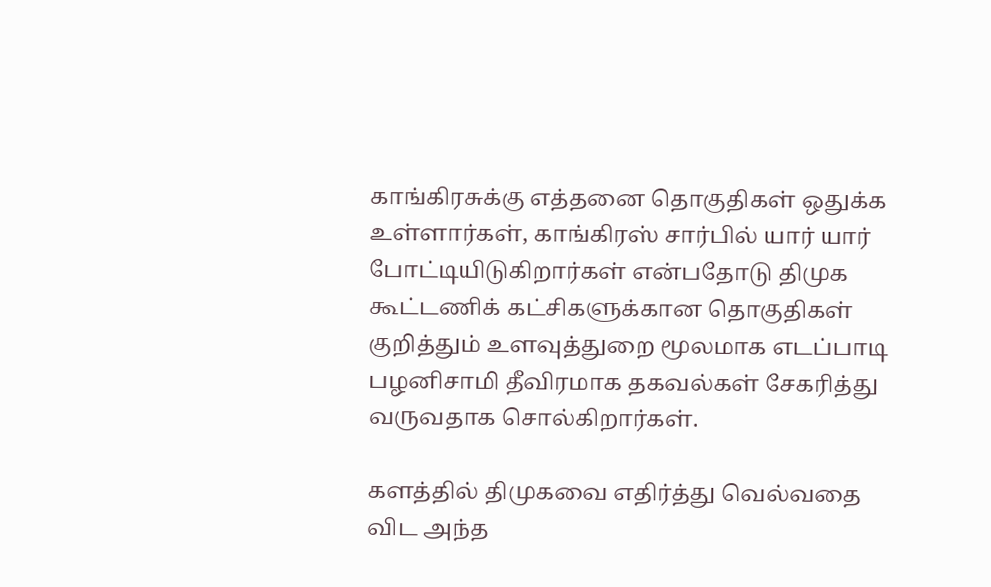காங்கிரசுக்கு எத்தனை தொகுதிகள் ஒதுக்க உள்ளார்கள், காங்கிரஸ் சார்பில் யார் யார் போட்டியிடுகிறார்கள் என்பதோடு திமுக கூட்டணிக் கட்சிகளுக்கான தொகுதிகள் குறித்தும் உளவுத்துறை மூலமாக எடப்பாடி பழனிசாமி தீவிரமாக தகவல்கள் சேகரித்து வருவதாக சொல்கிறார்கள்.

களத்தில் திமுகவை எதிர்த்து வெல்வதை விட அந்த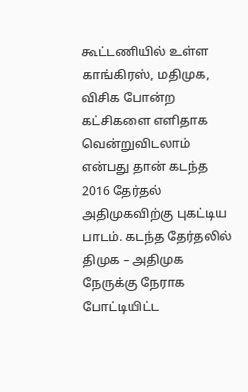கூட்டணியில் உள்ள காங்கிரஸ், மதிமுக, விசிக போன்ற கட்சிகளை எளிதாக வென்றுவிடலாம் என்பது தான் கடந்த 2016 தேர்தல் அதிமுகவிற்கு புகட்டிய பாடம். கடந்த தேர்தலில் திமுக – அதிமுக நேருக்கு நேராக போட்டியிட்ட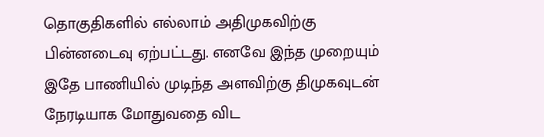தொகுதிகளில் எல்லாம் அதிமுகவிற்கு பின்னடைவு ஏற்பட்டது. எனவே இந்த முறையும் இதே பாணியில் முடிந்த அளவிற்கு திமுகவுடன் நேரடியாக மோதுவதை விட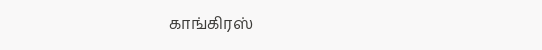காங்கிரஸ்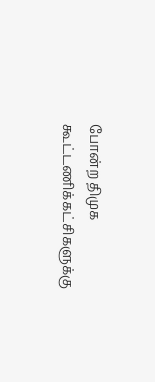போன்ற திமுக கூட்டணிக்கட்சிகளுக்கு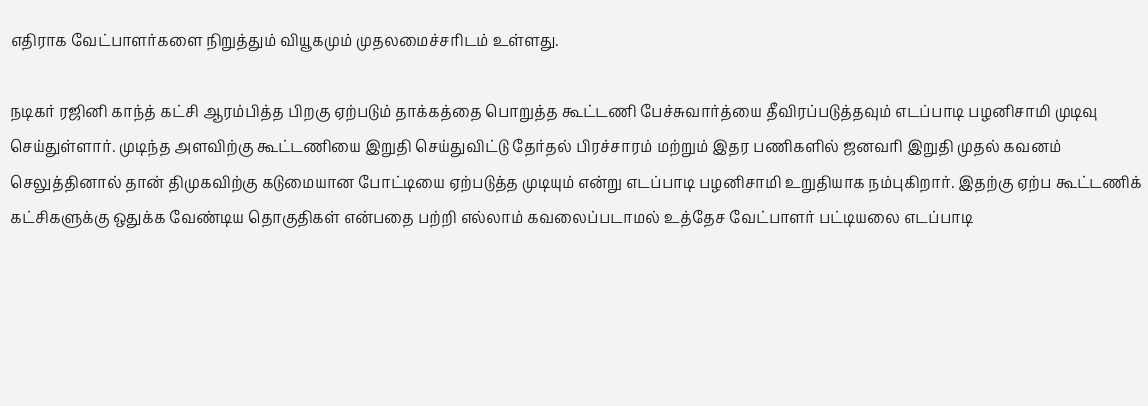எதிராக வேட்பாளர்களை நிறுத்தும் வியூகமும் முதலமைச்சரிடம் உள்ளது.

நடிகர் ரஜினி காந்த் கட்சி ஆரம்பித்த பிறகு ஏற்படும் தாக்கத்தை பொறுத்த கூட்டணி பேச்சுவார்த்யை தீவிரப்படுத்தவும் எடப்பாடி பழனிசாமி முடிவு செய்துள்ளார். முடிந்த அளவிற்கு கூட்டணியை இறுதி செய்துவிட்டு தேர்தல் பிரச்சாரம் மற்றும் இதர பணிகளில் ஜனவரி இறுதி முதல் கவனம் செலுத்தினால் தான் திமுகவிற்கு கடுமையான போட்டியை ஏற்படுத்த முடியும் என்று எடப்பாடி பழனிசாமி உறுதியாக நம்புகிறார். இதற்கு ஏற்ப கூட்டணிக் கட்சிகளுக்கு ஒதுக்க வேண்டிய தொகுதிகள் என்பதை பற்றி எல்லாம் கவலைப்படாமல் உத்தேச வேட்பாளர் பட்டியலை எடப்பாடி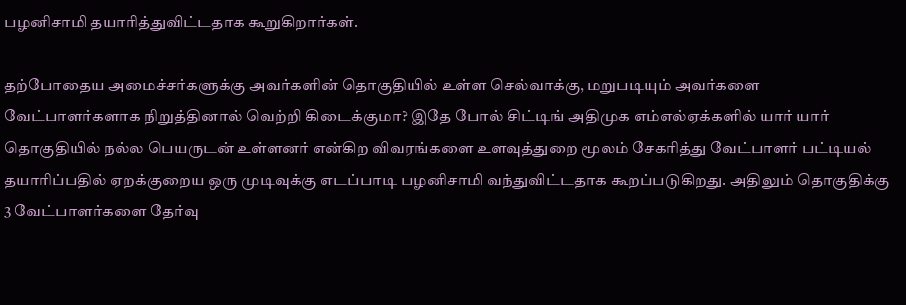பழனிசாமி தயாரித்துவிட்டதாக கூறுகிறார்கள்.

தற்போதைய அமைச்சர்களுக்கு அவர்களின் தொகுதியில் உள்ள செல்வாக்கு, மறுபடியும் அவர்களை வேட்பாளர்களாக நிறுத்தினால் வெற்றி கிடைக்குமா? இதே போல் சிட்டிங் அதிமுக எம்எல்ஏக்களில் யார் யார் தொகுதியில் நல்ல பெயருடன் உள்ளனர் என்கிற விவரங்களை உளவுத்துறை மூலம் சேகரித்து வேட்பாளர் பட்டியல் தயாரிப்பதில் ஏறக்குறைய ஒரு முடிவுக்கு எடப்பாடி பழனிசாமி வந்துவிட்டதாக கூறப்படுகிறது. அதிலும் தொகுதிக்கு 3 வேட்பாளர்களை தேர்வு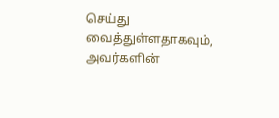செய்து வைத்துள்ளதாகவும், அவர்களின்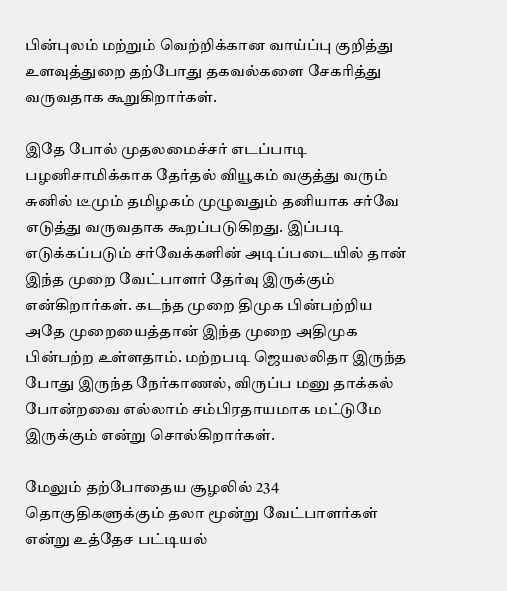பின்புலம் மற்றும் வெற்றிக்கான வாய்ப்பு குறித்து உளவுத்துறை தற்போது தகவல்களை சேகரித்து வருவதாக கூறுகிறார்கள்.

இதே போல் முதலமைச்சர் எடப்பாடி பழனிசாமிக்காக தேர்தல் வியூகம் வகுத்து வரும் சுனில் டீமும் தமிழகம் முழுவதும் தனியாக சர்வே எடுத்து வருவதாக கூறப்படுகிறது. இப்படி எடுக்கப்படும் சர்வேக்களின் அடிப்படையில் தான் இந்த முறை வேட்பாளர் தேர்வு இருக்கும் என்கிறார்கள். கடந்த முறை திமுக பின்பற்றிய அதே முறையைத்தான் இந்த முறை அதிமுக பின்பற்ற உள்ளதாம். மற்றபடி ஜெயலலிதா இருந்த போது இருந்த நேர்காணல், விருப்ப மனு தாக்கல் போன்றவை எல்லாம் சம்பிரதாயமாக மட்டுமே இருக்கும் என்று சொல்கிறார்கள்.

மேலும் தற்போதைய சூழலில் 234 தொகுதிகளுக்கும் தலா மூன்று வேட்பாளர்கள் என்று உத்தேச பட்டியல்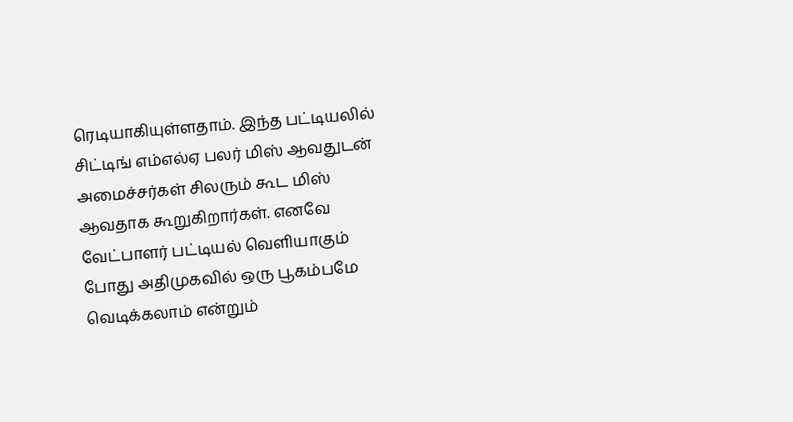ரெடியாகியுள்ளதாம். இந்த பட்டியலில் சிட்டிங் எம்எல்ஏ பலர் மிஸ் ஆவதுடன் அமைச்சர்கள் சிலரும் கூட மிஸ் ஆவதாக கூறுகிறார்கள். எனவே வேட்பாளர் பட்டியல் வெளியாகும் போது அதிமுகவில் ஒரு பூகம்பமே வெடிக்கலாம் என்றும்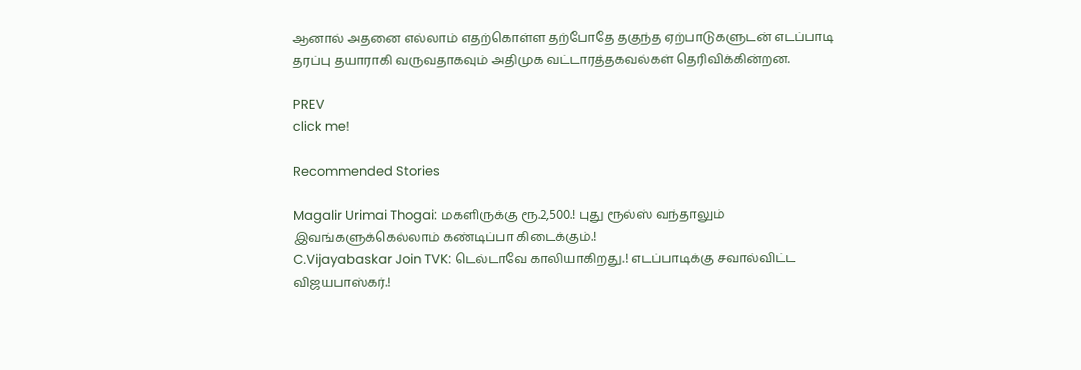ஆனால் அதனை எல்லாம் எதற்கொள்ள தற்போதே தகுந்த ஏற்பாடுகளுடன் எடப்பாடி தரப்பு தயாராகி வருவதாகவும் அதிமுக வட்டாரத்தகவல்கள் தெரிவிக்கின்றன.

PREV
click me!

Recommended Stories

Magalir Urimai Thogai: மகளிருக்கு ரூ.2,500.! புது ரூல்ஸ் வந்தாலும் இவங்களுக்கெல்லாம் கண்டிப்பா கிடைக்கும்.!
C.Vijayabaskar Join TVK: டெல்டாவே காலியாகிறது.! எடப்பாடிக்கு சவால்விட்ட விஜயபாஸ்கர்.!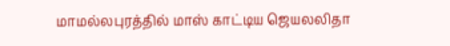மாமல்லபுரத்தில் மாஸ் காட்டிய ஜெயலலிதா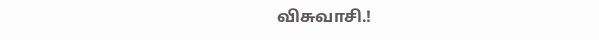விசுவாசி.!